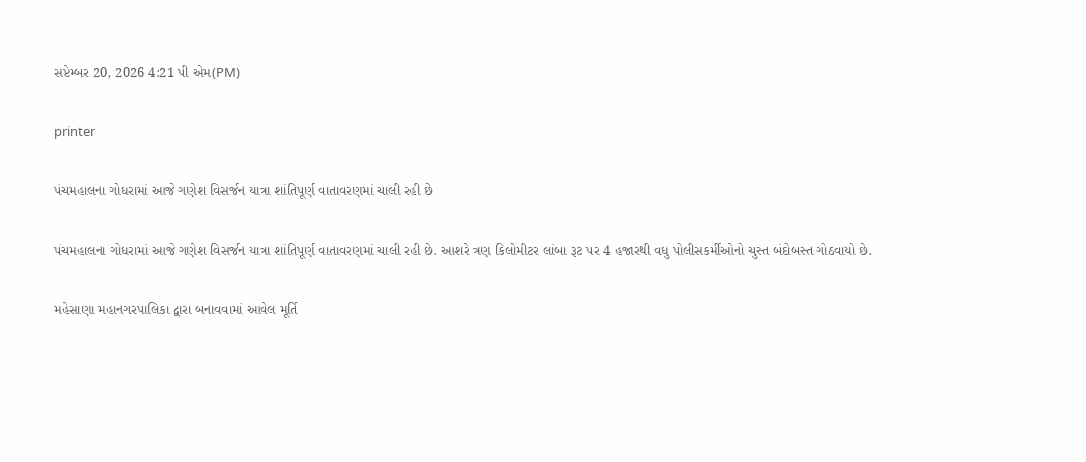સપ્ટેમ્બર 20, 2026 4:21 પી એમ(PM)

printer

પંચમહાલના ગોધરામાં આજે ગણેશ વિસર્જન યાત્રા શાંતિપૂર્ણ વાતાવરણમાં ચાલી રહી છે

પંચમહાલના ગોધરામાં આજે ગણેશ વિસર્જન યાત્રા શાંતિપૂર્ણ વાતાવરણમાં ચાલી રહી છે. આશરે ત્રણ કિલોમીટર લાંબા રૂટ પર 4 હજારથી વધુ પોલીસકર્મીઓનો ચુસ્ત બંદોબસ્ત ગોઠવાયો છે.

મહેસાણા મહાનગરપાલિકા દ્વારા બનાવવામાં આવેલ મૂર્તિ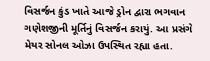વિસર્જન કુંડ ખાતે આજે ડ્રોન દ્વારા ભગવાન ગણેશજીની મૂર્તિનું વિસર્જન કરાયું. આ પ્રસંગે મેયર સોનલ ઓઝા ઉપસ્થિત રહ્યા હતા.